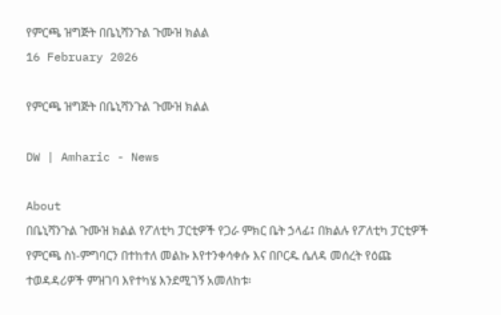የምርጫ ዝግጅት በቤኒሻንጉል ጉሙዝ ክልል
16 February 2026

የምርጫ ዝግጅት በቤኒሻንጉል ጉሙዝ ክልል

DW | Amharic - News

About
በቤኒሻንጉል ጉሙዝ ክልል የፖለቲካ ፓርቲዎች የጋራ ምክር ቤት ኃላፊ፤ በክልሉ የፖለቲካ ፓርቲዎች የምርጫ ስነ-ምግባርን በተከተለ መልኩ እየተንቀሳቀሱ እና በቦርዱ ሴለዳ መሰረት የዕጩ ተወዳዳሪዎች ምዝገባ እየተካሄ እንደሚገኝ አመለከቱ፡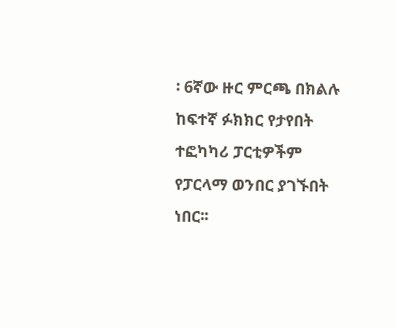፡ 6ኛው ዙር ምርጫ በክልሉ ከፍተኛ ፉክክር የታየበት ተፎካካሪ ፓርቲዎችም የፓርላማ ወንበር ያገኙበት ነበር፡፡